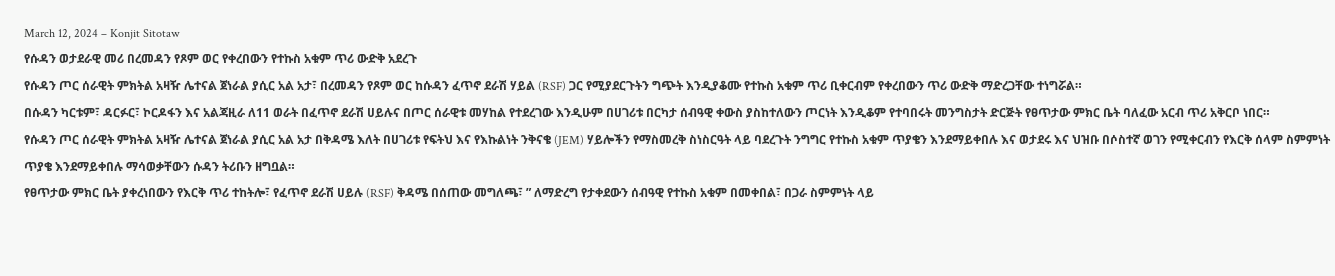March 12, 2024 – Konjit Sitotaw
የሱዳን ወታደራዊ መሪ በረመዳን የጾም ወር የቀረበውን የተኩስ አቁም ጥሪ ውድቅ አደረጉ
የሱዳን ጦር ሰራዊት ምክትል አዛዥ ሌተናል ጀነራል ያሲር አል አታ፣ በረመዳን የጾም ወር ከሱዳን ፈጥኖ ደራሽ ሃይል (RSF) ጋር የሚያደርጉትን ግጭት እንዲያቆሙ የተኩስ አቁም ጥሪ ቢቀርብም የቀረበውን ጥሪ ውድቅ ማድረጋቸው ተነግሯል።
በሱዳን ካርቱም፣ ዳርፉር፣ ኮርዶፋን እና አልጃዚራ ለ11 ወራት በፈጥኖ ደራሽ ሀይሉና በጦር ሰራዊቱ መሃከል የተደረገው እንዲሁም በሀገሪቱ በርካታ ሰብዓዊ ቀውስ ያስከተለውን ጦርነት እንዲቆም የተባበሩት መንግስታት ድርጅት የፀጥታው ምክር ቤት ባለፈው አርብ ጥሪ አቅርቦ ነበር።
የሱዳን ጦር ሰራዊት ምክትል አዛዥ ሌተናል ጀነራል ያሲር አል አታ በቅዳሜ እለት በሀገሪቱ የፍትህ እና የእኩልነት ንቅናቄ (JEM) ሃይሎችን የማስመረቅ ስነስርዓት ላይ ባደረጉት ንግግር የተኩስ አቁም ጥያቄን እንደማይቀበሉ እና ወታደሩ እና ህዝቡ በሶስተኛ ወገን የሚቀርብን የእርቅ ሰላም ስምምነት ጥያቄ እንደማይቀበሉ ማሳወቃቸውን ሱዳን ትሪቡን ዘግቧል።
የፀጥታው ምክር ቤት ያቀረነበውን የእርቅ ጥሪ ተከትሎ፣ የፈጥኖ ደራሽ ሀይሉ (RSF) ቅዳሜ በሰጠው መግለጫ፣ ” ለማድረግ የታቀደውን ሰብዓዊ የተኩስ አቁም በመቀበል፣ በጋራ ስምምነት ላይ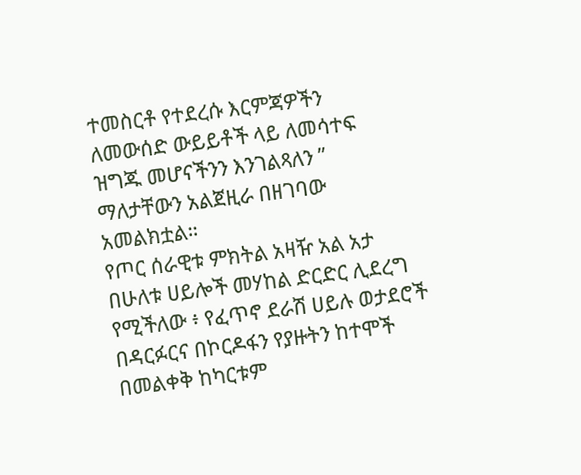ተመስርቶ የተደረሱ እርምጃዎችን ለመውሰድ ውይይቶች ላይ ለመሳተፍ ዝግጁ መሆናችንን እንገልጻለን ” ማለታቸውን አልጀዚራ በዘገባው አመልክቷል።
የጦር ሰራዊቱ ምክትል አዛዥ አል አታ በሁለቱ ሀይሎች መሃከል ድርድር ሊደረግ የሚችለው ፥ የፈጥኖ ደራሽ ሀይሉ ወታደሮች በዳርፉርና በኮርዶፋን የያዙትን ከተሞች በመልቀቅ ከካርቱም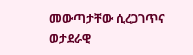መውጣታቸው ሲረጋገጥና ወታደራዊ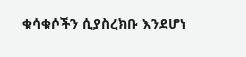ቁሳቁሶችን ሲያስረክቡ እንደሆነ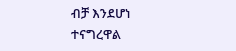ብቻ እንደሆነ ተናግረዋል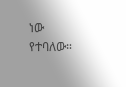ነው የተባለው።